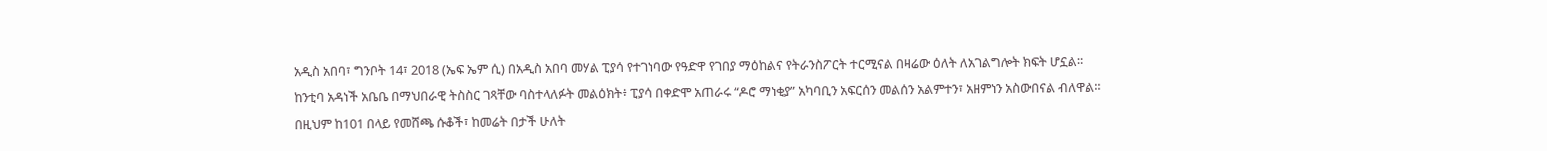አዲስ አበባ፣ ግንቦት 14፣ 2018 (ኤፍ ኤም ሲ) በአዲስ አበባ መሃል ፒያሳ የተገነባው የዓድዋ የገበያ ማዕከልና የትራንስፖርት ተርሚናል በዛሬው ዕለት ለአገልግሎት ክፍት ሆኗል።
ከንቲባ አዳነች አቤቤ በማህበራዊ ትስስር ገጻቸው ባስተላለፉት መልዕክት፥ ፒያሳ በቀድሞ አጠራሩ “ዶሮ ማነቂያ” አካባቢን አፍርሰን መልሰን አልምተን፣ አዘምነን አስውበናል ብለዋል።
በዚህም ከ101 በላይ የመሸጫ ሱቆች፣ ከመሬት በታች ሁለት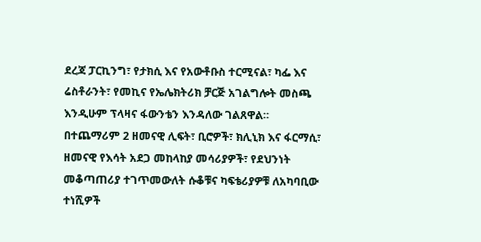ደረጃ ፓርኪንግ፣ የታክሲ እና የአውቶቡስ ተርሚናል፣ ካፌ እና ሬስቶራንት፣ የመኪና የኤሌክትሪክ ቻርጅ አገልግሎት መስጫ እንዲሁም ፕላዛና ፋውንቴን እንዳለው ገልጸዋል።
በተጨማሪም 2 ዘመናዊ ሊፍት፣ ቢሮዎች፣ ክሊኒክ እና ፋርማሲ፣ ዘመናዊ የእሳት አደጋ መከላከያ መሳሪያዎች፣ የደህንነት መቆጣጠሪያ ተገጥመውለት ሱቆቹና ካፍቴሪያዎቹ ለአካባቢው ተነሺዎች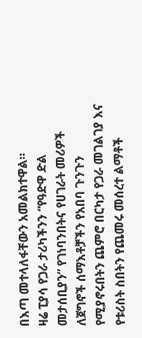በእጣ መተላለፋቸውን አመልክተዋል።
ዛሬ ፒያሳ የጋራ ታሪካችንን “የዓድዋ ድል መታሰቢያን” የገነባንበትና የሀገራት መሪዎች ለጀግኖች ሰማእቶቻችን የአበባ ጉንጉን የሚያኖሩበትን ጨምሮ በርካታ የጋራ መገልገያ እና የቱሪስት ስበትን የጨመሩ መሰረተ ልማቶች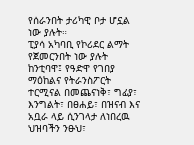የሰራንበት ታሪካዊ ቦታ ሆኗል ነው ያሉት።
ፒያሳ አካባቢ የኮሪደር ልማት የጀመርንበት ነው ያሉት ከንቲባዋ፤ የዓድዋ የገበያ ማዕከልና የትራንስፖርት ተርሚናል በመጨናነቅ፣ ግፊያ፣ እንግልት፣ በፀሐይ፣ በዝናብ እና አቧራ ላይ ሲንገላታ ለነበረዉ ህዝባችን ንፁህ፣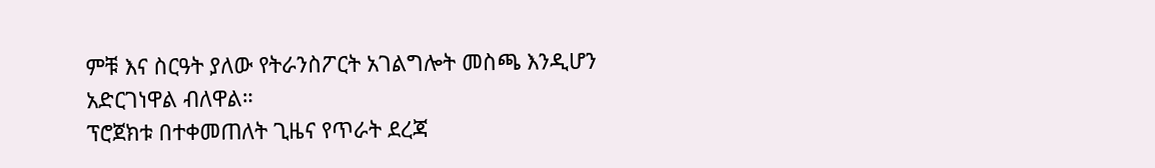ምቹ እና ስርዓት ያለው የትራንስፖርት አገልግሎት መስጫ እንዲሆን አድርገነዋል ብለዋል።
ፕሮጀክቱ በተቀመጠለት ጊዜና የጥራት ደረጃ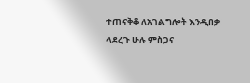ተጠናቅቆ ለአገልግሎት እንዲበቃ ላደረጉ ሁሉ ምስጋና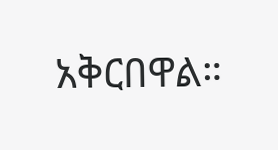አቅርበዋል።